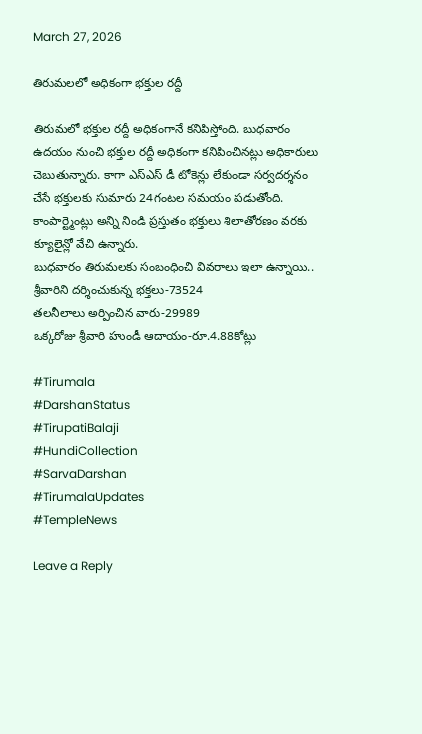March 27, 2026

తిరుమలలో అధికంగా భక్తుల రద్దీ

తిరుమలో భక్తుల రద్దీ అధికంగానే కనిపిస్తోంది. బుధవారం ఉదయం నుంచి భక్తుల రద్దీ అధికంగా కనిపించినట్లు అధికారులు చెబుతున్నారు. కాగా ఎస్ఎస్ డీ టోకెన్లు లేకుండా సర్వదర్శనం చేసే భక్తులకు సుమారు 24గంటల సమయం పడుతోంది. కాంపార్ట్మెంట్లు అన్ని నిండి ప్రస్తుతం భక్తులు శిలాతోరణం వరకు క్యూలైన్లో వేచి ఉన్నారు.
బుధవారం తిరుమలకు సంబంధించి వివరాలు ఇలా ఉన్నాయి..
శ్రీవారిని దర్శించుకున్న భక్తలు-73524
తలనీలాలు అర్పించిన వారు-29989
ఒక్కరోజు శ్రీవారి హుండీ ఆదాయం-రూ.4.88కోట్లు

#Tirumala
#DarshanStatus
#TirupatiBalaji
#HundiCollection
#SarvaDarshan
#TirumalaUpdates
#TempleNews

Leave a Reply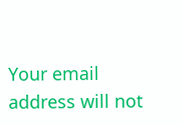Your email address will not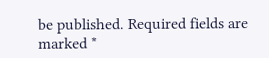be published. Required fields are marked *